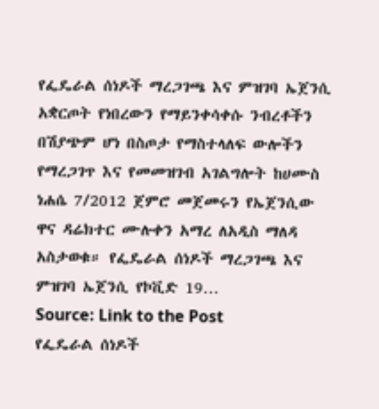የፌዴራል ሰነዶች ማረጋገጫ እና ምዝገባ ኤጀንሲ አቋርጦት የነበረውን የማይንቀሳቀሱ ንብረቶችን በሽያጭም ሆነ በስጦታ የማስተላለፍ ውሎችን የማረጋገጥ እና የመመዝገብ አገልግሎት ከሀሙስ ነሐሴ 7/2012 ጀምሮ መጀመሩን የኤጀንሲው ዋና ዳሬክተር ሙሉቀን አማረ ለአዲስ ማለዳ አስታወቁ። የፌዴራል ሰነዶች ማረጋገጫ እና ምዝገባ ኤጀንሲ የኮቪድ 19…
Source: Link to the Post
የፌዴራል ሰነዶች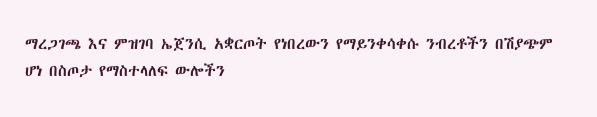ማረጋገጫ እና ምዝገባ ኤጀንሲ አቋርጦት የነበረውን የማይንቀሳቀሱ ንብረቶችን በሽያጭም ሆነ በስጦታ የማስተላለፍ ውሎችን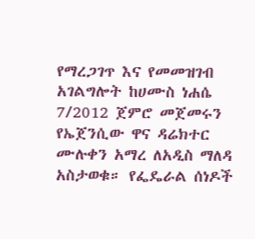የማረጋገጥ እና የመመዝገብ አገልግሎት ከሀሙስ ነሐሴ 7/2012 ጀምሮ መጀመሩን የኤጀንሲው ዋና ዳሬክተር ሙሉቀን አማረ ለአዲስ ማለዳ አስታወቁ። የፌዴራል ሰነዶች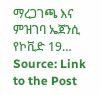ማረጋገጫ እና ምዝገባ ኤጀንሲ የኮቪድ 19…
Source: Link to the Post